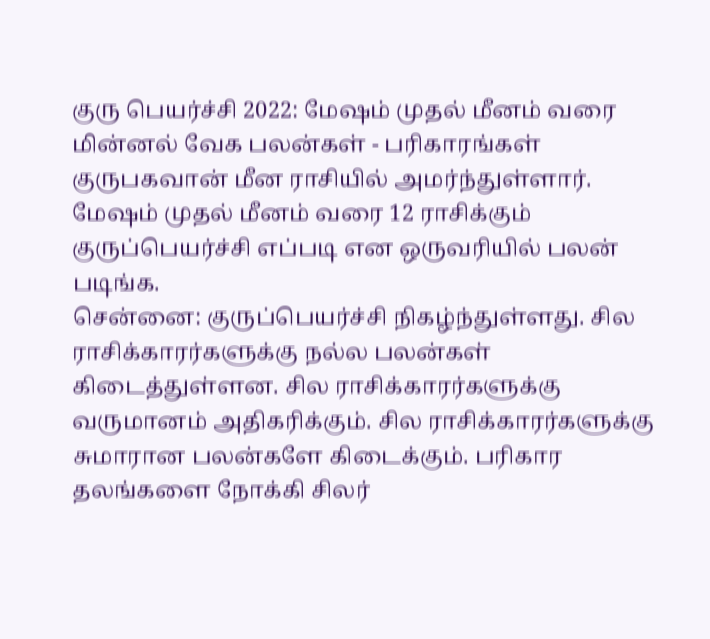குரு பெயர்ச்சி 2022: மேஷம் முதல் மீனம் வரை மின்னல் வேக பலன்கள் - பரிகாரங்கள்
குருபகவான் மீன ராசியில் அமர்ந்துள்ளார். மேஷம் முதல் மீனம் வரை 12 ராசிக்கும் குருப்பெயர்ச்சி எப்படி என ஒருவரியில் பலன் படிங்க.
சென்னை: குருப்பெயர்ச்சி நிகழ்ந்துள்ளது. சில ராசிக்காரர்களுக்கு நல்ல பலன்கள் கிடைத்துள்ளன. சில ராசிக்காரர்களுக்கு வருமானம் அதிகரிக்கும். சில ராசிக்காரர்களுக்கு சுமாரான பலன்களே கிடைக்கும். பரிகார தலங்களை நோக்கி சிலர்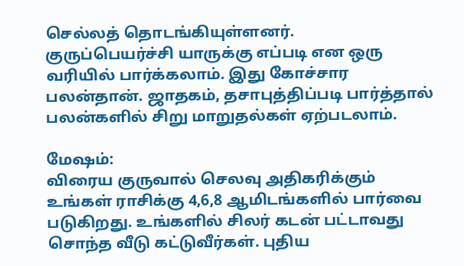செல்லத் தொடங்கியுள்ளனர்.
குருப்பெயர்ச்சி யாருக்கு எப்படி என ஒரு வரியில் பார்க்கலாம். இது கோச்சார பலன்தான். ஜாதகம், தசாபுத்திப்படி பார்த்தால் பலன்களில் சிறு மாறுதல்கள் ஏற்படலாம்.

மேஷம்:
விரைய குருவால் செலவு அதிகரிக்கும் உங்கள் ராசிக்கு 4,6,8 ஆமிடங்களில் பார்வை படுகிறது. உங்களில் சிலர் கடன் பட்டாவது சொந்த வீடு கட்டுவீர்கள். புதிய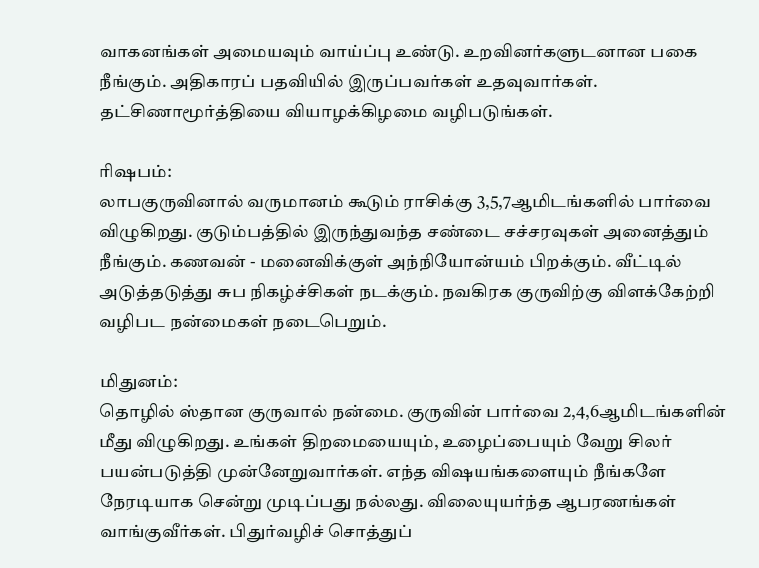வாகனங்கள் அமையவும் வாய்ப்பு உண்டு. உறவினர்களுடனான பகை நீங்கும். அதிகாரப் பதவியில் இருப்பவர்கள் உதவுவார்கள். தட்சிணாமூர்த்தியை வியாழக்கிழமை வழிபடுங்கள்.

ரிஷபம்:
லாபகுருவினால் வருமானம் கூடும் ராசிக்கு 3,5,7ஆமிடங்களில் பார்வை விழுகிறது. குடும்பத்தில் இருந்துவந்த சண்டை சச்சரவுகள் அனைத்தும் நீங்கும். கணவன் - மனைவிக்குள் அந்நியோன்யம் பிறக்கும். வீட்டில் அடுத்தடுத்து சுப நிகழ்ச்சிகள் நடக்கும். நவகிரக குருவிற்கு விளக்கேற்றி வழிபட நன்மைகள் நடைபெறும்.

மிதுனம்:
தொழில் ஸ்தான குருவால் நன்மை. குருவின் பார்வை 2,4,6ஆமிடங்களின் மீது விழுகிறது. உங்கள் திறமையையும், உழைப்பையும் வேறு சிலர் பயன்படுத்தி முன்னேறுவார்கள். எந்த விஷயங்களையும் நீங்களே நேரடியாக சென்று முடிப்பது நல்லது. விலையுயர்ந்த ஆபரணங்கள் வாங்குவீர்கள். பிதுர்வழிச் சொத்துப்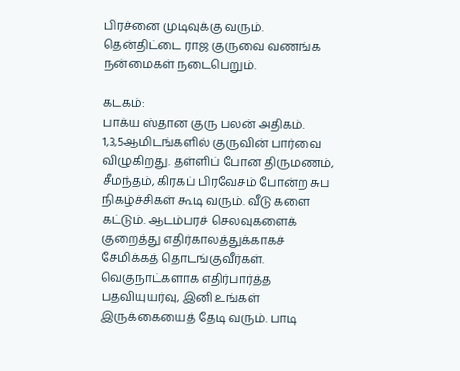பிரச்னை முடிவுக்கு வரும்.
தென்திட்டை ராஜ குருவை வணங்க நன்மைகள் நடைபெறும்.

கடகம்:
பாக்ய ஸ்தான குரு பலன் அதிகம். 1,3,5ஆமிடங்களில் குருவின் பார்வை விழுகிறது. தள்ளிப் போன திருமணம், சீமந்தம், கிரகப் பிரவேசம் போன்ற சுப நிகழ்ச்சிகள் கூடி வரும். வீடு களை கட்டும். ஆடம்பரச் செலவுகளைக் குறைத்து எதிர்காலத்துக்காகச் சேமிக்கத் தொடங்குவீர்கள். வெகுநாட்களாக எதிர்பார்த்த பதவியுயர்வு, இனி உங்கள் இருக்கையைத் தேடி வரும். பாடி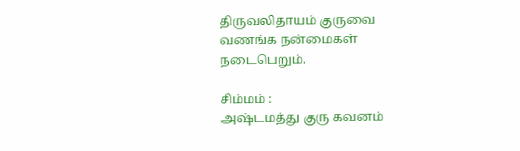திருவலிதாயம் குருவை வணங்க நன்மைகள் நடைபெறும்.

சிம்மம் :
அஷ்டமத்து குரு கவனம்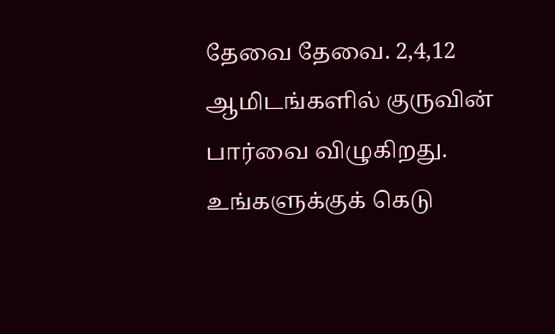தேவை தேவை. 2,4,12 ஆமிடங்களில் குருவின் பார்வை விழுகிறது. உங்களுக்குக் கெடு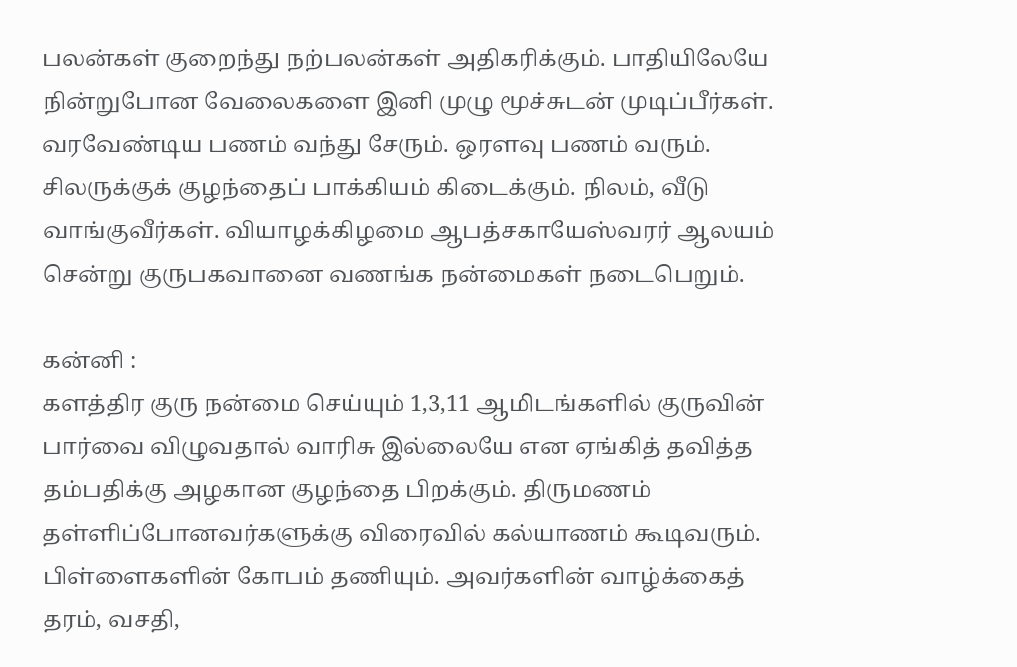பலன்கள் குறைந்து நற்பலன்கள் அதிகரிக்கும். பாதியிலேயே நின்றுபோன வேலைகளை இனி முழு மூச்சுடன் முடிப்பீர்கள். வரவேண்டிய பணம் வந்து சேரும். ஒரளவு பணம் வரும். சிலருக்குக் குழந்தைப் பாக்கியம் கிடைக்கும். நிலம், வீடு வாங்குவீர்கள். வியாழக்கிழமை ஆபத்சகாயேஸ்வரர் ஆலயம் சென்று குருபகவானை வணங்க நன்மைகள் நடைபெறும்.

கன்னி :
களத்திர குரு நன்மை செய்யும் 1,3,11 ஆமிடங்களில் குருவின் பார்வை விழுவதால் வாரிசு இல்லையே என ஏங்கித் தவித்த தம்பதிக்கு அழகான குழந்தை பிறக்கும். திருமணம் தள்ளிப்போனவர்களுக்கு விரைவில் கல்யாணம் கூடிவரும். பிள்ளைகளின் கோபம் தணியும். அவர்களின் வாழ்க்கைத் தரம், வசதி,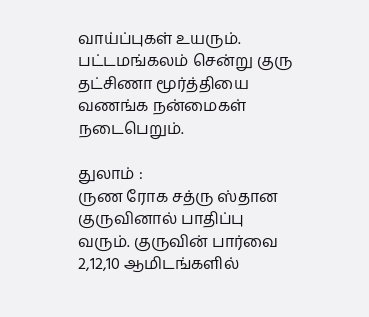வாய்ப்புகள் உயரும். பட்டமங்கலம் சென்று குரு தட்சிணா மூர்த்தியை வணங்க நன்மைகள் நடைபெறும்.

துலாம் :
ருண ரோக சத்ரு ஸ்தான குருவினால் பாதிப்பு வரும். குருவின் பார்வை 2,12,10 ஆமிடங்களில்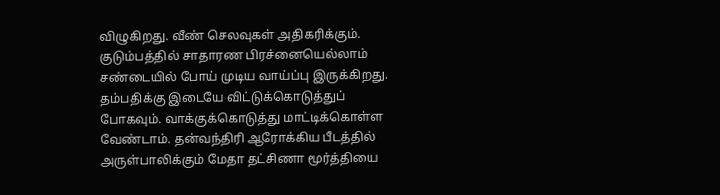விழுகிறது. வீண் செலவுகள் அதிகரிக்கும். குடும்பத்தில் சாதாரண பிரச்னையெல்லாம் சண்டையில் போய் முடிய வாய்ப்பு இருக்கிறது. தம்பதிக்கு இடையே விட்டுக்கொடுத்துப் போகவும். வாக்குக்கொடுத்து மாட்டிக்கொள்ள வேண்டாம். தன்வந்திரி ஆரோக்கிய பீடத்தில் அருள்பாலிக்கும் மேதா தட்சிணா மூர்த்தியை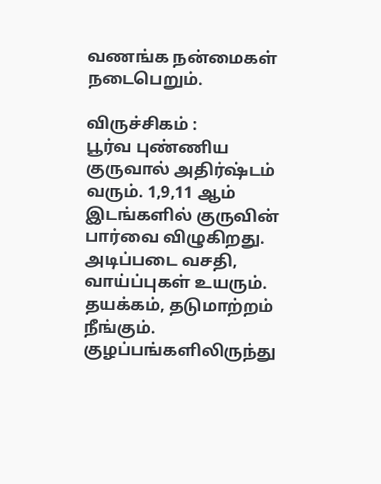வணங்க நன்மைகள் நடைபெறும்.

விருச்சிகம் :
பூர்வ புண்ணிய குருவால் அதிர்ஷ்டம் வரும். 1,9,11 ஆம் இடங்களில் குருவின் பார்வை விழுகிறது. அடிப்படை வசதி, வாய்ப்புகள் உயரும். தயக்கம், தடுமாற்றம் நீங்கும். குழப்பங்களிலிருந்து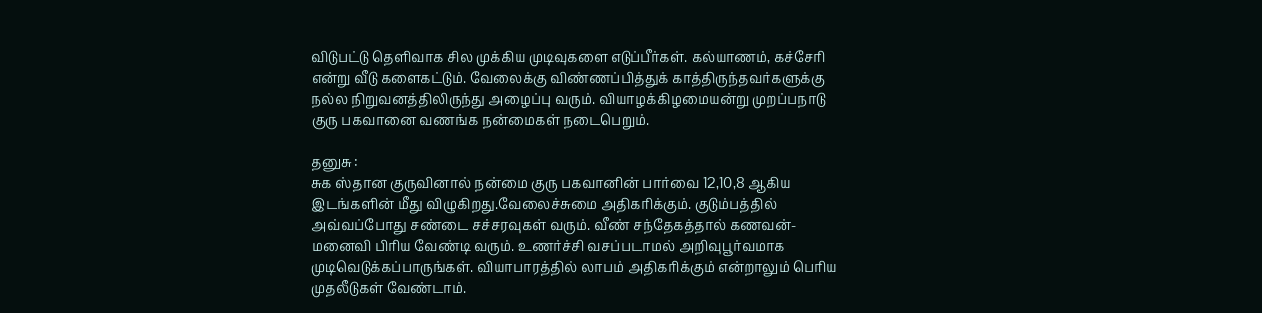விடுபட்டு தெளிவாக சில முக்கிய முடிவுகளை எடுப்பீர்கள். கல்யாணம், கச்சேரி என்று வீடு களைகட்டும். வேலைக்கு விண்ணப்பித்துக் காத்திருந்தவர்களுக்கு நல்ல நிறுவனத்திலிருந்து அழைப்பு வரும். வியாழக்கிழமையன்று முறப்பநாடு குரு பகவானை வணங்க நன்மைகள் நடைபெறும்.

தனுசு :
சுக ஸ்தான குருவினால் நன்மை குரு பகவானின் பார்வை 12,10,8 ஆகிய இடங்களின் மீது விழுகிறது.வேலைச்சுமை அதிகரிக்கும். குடும்பத்தில் அவ்வப்போது சண்டை சச்சரவுகள் வரும். வீண் சந்தேகத்தால் கணவன்-மனைவி பிரிய வேண்டி வரும். உணர்ச்சி வசப்படாமல் அறிவுபூர்வமாக முடிவெடுக்கப்பாருங்கள். வியாபாரத்தில் லாபம் அதிகரிக்கும் என்றாலும் பெரிய முதலீடுகள் வேண்டாம்.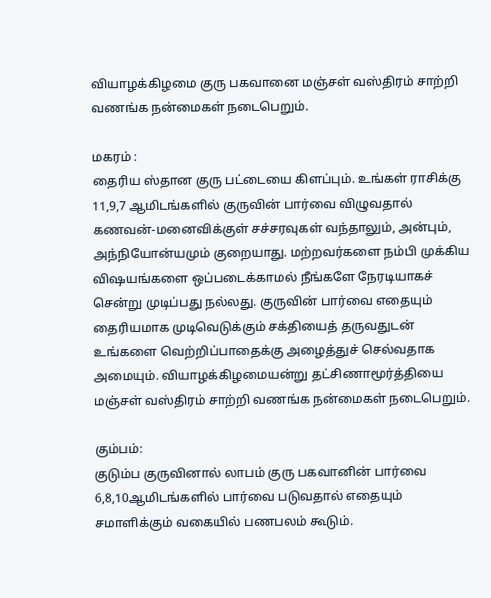வியாழக்கிழமை குரு பகவானை மஞ்சள் வஸ்திரம் சாற்றி வணங்க நன்மைகள் நடைபெறும்.

மகரம் :
தைரிய ஸ்தான குரு பட்டையை கிளப்பும். உங்கள் ராசிக்கு 11,9,7 ஆமிடங்களில் குருவின் பார்வை விழுவதால்
கணவன்-மனைவிக்குள் சச்சரவுகள் வந்தாலும், அன்பும், அந்நியோன்யமும் குறையாது. மற்றவர்களை நம்பி முக்கிய விஷயங்களை ஒப்படைக்காமல் நீங்களே நேரடியாகச் சென்று முடிப்பது நல்லது. குருவின் பார்வை எதையும் தைரியமாக முடிவெடுக்கும் சக்தியைத் தருவதுடன் உங்களை வெற்றிப்பாதைக்கு அழைத்துச் செல்வதாக அமையும். வியாழக்கிழமையன்று தட்சிணாமூர்த்தியை மஞ்சள் வஸ்திரம் சாற்றி வணங்க நன்மைகள் நடைபெறும்.

கும்பம்:
குடும்ப குருவினால் லாபம் குரு பகவானின் பார்வை 6,8,10ஆமிடங்களில் பார்வை படுவதால் எதையும் சமாளிக்கும் வகையில் பணபலம் கூடும்.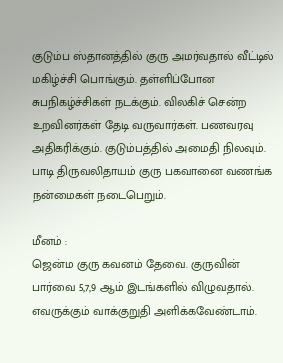குடும்ப ஸ்தானத்தில் குரு அமர்வதால் வீட்டில் மகிழ்ச்சி பொங்கும். தள்ளிப்போன சுபநிகழ்ச்சிகள் நடக்கும். விலகிச் சென்ற உறவினர்கள் தேடி வருவார்கள். பணவரவு அதிகரிக்கும். குடும்பத்தில் அமைதி நிலவும். பாடி திருவலிதாயம் குரு பகவானை வணங்க நன்மைகள் நடைபெறும்.

மீனம் :
ஜென்ம குரு கவனம் தேவை. குருவின் பார்வை 5,7,9 ஆம் இடங்களில் விழுவதால். எவருக்கும் வாக்குறுதி அளிக்கவேண்டாம்.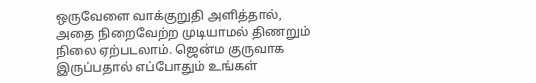ஒருவேளை வாக்குறுதி அளித்தால், அதை நிறைவேற்ற முடியாமல் திணறும் நிலை ஏற்படலாம். ஜென்ம குருவாக இருப்பதால் எப்போதும் உங்கள்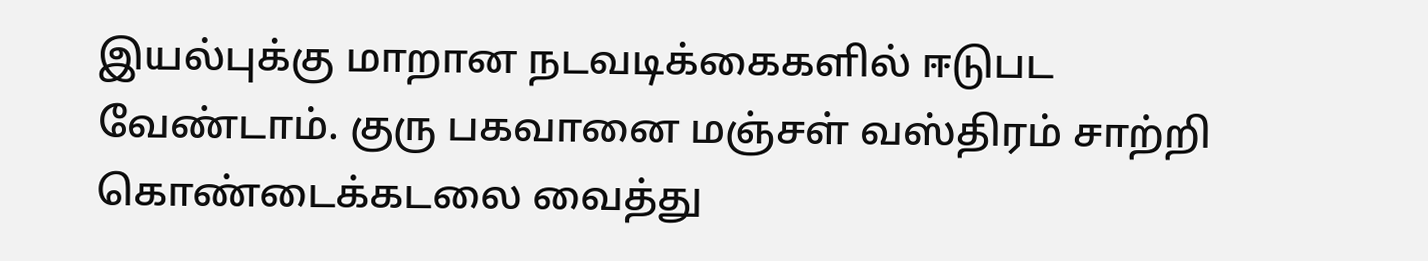இயல்புக்கு மாறான நடவடிக்கைகளில் ஈடுபட வேண்டாம். குரு பகவானை மஞ்சள் வஸ்திரம் சாற்றி கொண்டைக்கடலை வைத்து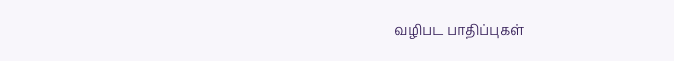வழிபட பாதிப்புகள்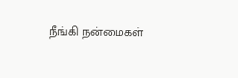நீங்கி நன்மைகள்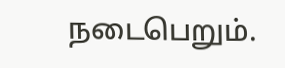நடைபெறும்.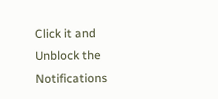Click it and Unblock the Notifications